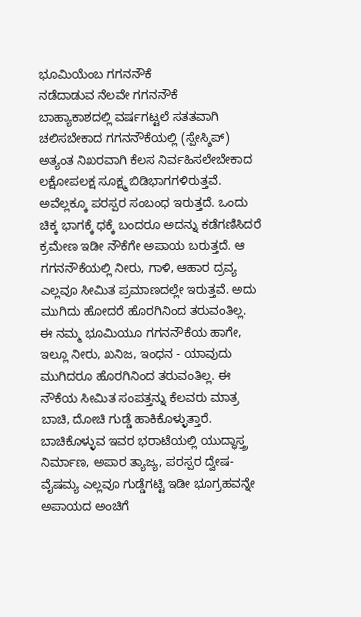ಭೂಮಿಯೆಂಬ ಗಗನನೌಕೆ
ನಡೆದಾಡುವ ನೆಲವೇ ಗಗನನೌಕೆ
ಬಾಹ್ಯಾಕಾಶದಲ್ಲಿ ವರ್ಷಗಟ್ಟಲೆ ಸತತವಾಗಿ ಚಲಿಸಬೇಕಾದ ಗಗನನೌಕೆಯಲ್ಲಿ (ಸ್ಪೇಸ್ಶಿಪ್) ಅತ್ಯಂತ ನಿಖರವಾಗಿ ಕೆಲಸ ನಿರ್ವಹಿಸಲೇಬೇಕಾದ ಲಕ್ಷೋಪಲಕ್ಷ ಸೂಕ್ಷ್ಮ ಬಿಡಿಭಾಗಗಳಿರುತ್ತವೆ. ಅವೆಲ್ಲಕ್ಕೂ ಪರಸ್ಪರ ಸಂಬಂಧ ಇರುತ್ತದೆ. ಒಂದು ಚಿಕ್ಕ ಭಾಗಕ್ಕೆ ಧಕ್ಕೆ ಬಂದರೂ ಅದನ್ನು ಕಡೆಗಣಿಸಿದರೆ ಕ್ರಮೇಣ ಇಡೀ ನೌಕೆಗೇ ಅಪಾಯ ಬರುತ್ತದೆ. ಆ ಗಗನನೌಕೆಯಲ್ಲಿ ನೀರು, ಗಾಳಿ, ಆಹಾರ ದ್ರವ್ಯ ಎಲ್ಲವೂ ಸೀಮಿತ ಪ್ರಮಾಣದಲ್ಲೇ ಇರುತ್ತವೆ. ಅದು ಮುಗಿದು ಹೋದರೆ ಹೊರಗಿನಿಂದ ತರುವಂತಿಲ್ಲ.
ಈ ನಮ್ಮ ಭೂಮಿಯೂ ಗಗನನೌಕೆಯ ಹಾಗೇ, ಇಲ್ಲೂ ನೀರು, ಖನಿಜ, ಇಂಧನ - ಯಾವುದು ಮುಗಿದರೂ ಹೊರಗಿನಿಂದ ತರುವಂತಿಲ್ಲ. ಈ ನೌಕೆಯ ಸೀಮಿತ ಸಂಪತ್ತನ್ನು ಕೆಲವರು ಮಾತ್ರ ಬಾಚಿ, ದೋಚಿ ಗುಡ್ಡೆ ಹಾಕಿಕೊಳ್ಳುತ್ತಾರೆ. ಬಾಚಿಕೊಳ್ಳುವ ಇವರ ಭರಾಟೆಯಲ್ಲಿ ಯುದ್ಧಾಸ್ತ್ರ ನಿರ್ಮಾಣ, ಅಪಾರ ತ್ಯಾಜ್ಯ, ಪರಸ್ಪರ ದ್ವೇಷ-ವೈಷಮ್ಯ ಎಲ್ಲವೂ ಗುಡ್ಡೆಗಟ್ಟಿ ಇಡೀ ಭೂಗ್ರಹವನ್ನೇ ಅಪಾಯದ ಅಂಚಿಗೆ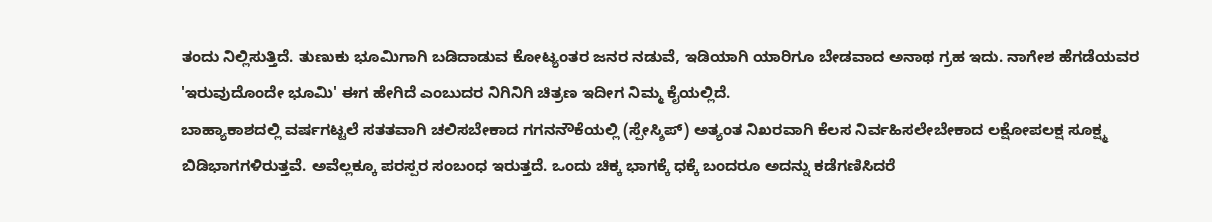ತಂದು ನಿಲ್ಲಿಸುತ್ತಿದೆ. ತುಣುಕು ಭೂಮಿಗಾಗಿ ಬಡಿದಾಡುವ ಕೋಟ್ಯಂತರ ಜನರ ನಡುವೆ, ಇಡಿಯಾಗಿ ಯಾರಿಗೂ ಬೇಡವಾದ ಅನಾಥ ಗ್ರಹ ಇದು. ನಾಗೇಶ ಹೆಗಡೆಯವರ 'ಇರುವುದೊಂದೇ ಭೂಮಿ' ಈಗ ಹೇಗಿದೆ ಎಂಬುದರ ನಿಗಿನಿಗಿ ಚಿತ್ರಣ ಇದೀಗ ನಿಮ್ಮ ಕೈಯಲ್ಲಿದೆ.
ಬಾಹ್ಯಾಕಾಶದಲ್ಲಿ ವರ್ಷಗಟ್ಟಲೆ ಸತತವಾಗಿ ಚಲಿಸಬೇಕಾದ ಗಗನನೌಕೆಯಲ್ಲಿ (ಸ್ಪೇಸ್ಶಿಪ್) ಅತ್ಯಂತ ನಿಖರವಾಗಿ ಕೆಲಸ ನಿರ್ವಹಿಸಲೇಬೇಕಾದ ಲಕ್ಷೋಪಲಕ್ಷ ಸೂಕ್ಷ್ಮ ಬಿಡಿಭಾಗಗಳಿರುತ್ತವೆ. ಅವೆಲ್ಲಕ್ಕೂ ಪರಸ್ಪರ ಸಂಬಂಧ ಇರುತ್ತದೆ. ಒಂದು ಚಿಕ್ಕ ಭಾಗಕ್ಕೆ ಧಕ್ಕೆ ಬಂದರೂ ಅದನ್ನು ಕಡೆಗಣಿಸಿದರೆ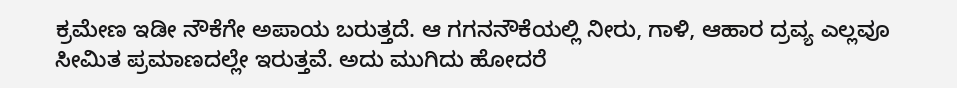ಕ್ರಮೇಣ ಇಡೀ ನೌಕೆಗೇ ಅಪಾಯ ಬರುತ್ತದೆ. ಆ ಗಗನನೌಕೆಯಲ್ಲಿ ನೀರು, ಗಾಳಿ, ಆಹಾರ ದ್ರವ್ಯ ಎಲ್ಲವೂ ಸೀಮಿತ ಪ್ರಮಾಣದಲ್ಲೇ ಇರುತ್ತವೆ. ಅದು ಮುಗಿದು ಹೋದರೆ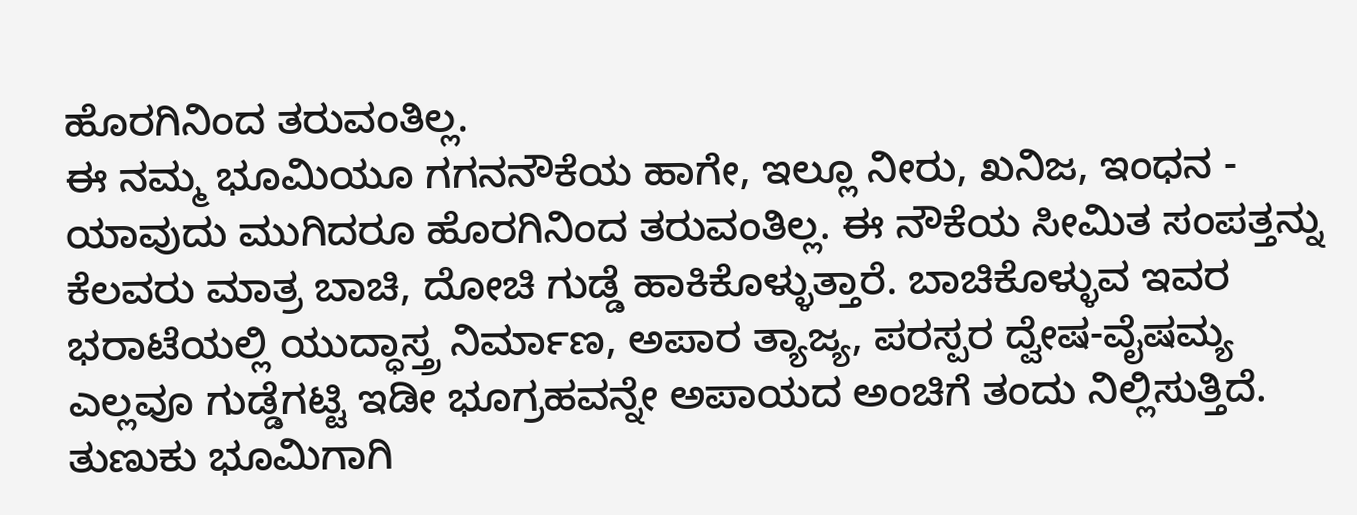ಹೊರಗಿನಿಂದ ತರುವಂತಿಲ್ಲ.
ಈ ನಮ್ಮ ಭೂಮಿಯೂ ಗಗನನೌಕೆಯ ಹಾಗೇ, ಇಲ್ಲೂ ನೀರು, ಖನಿಜ, ಇಂಧನ - ಯಾವುದು ಮುಗಿದರೂ ಹೊರಗಿನಿಂದ ತರುವಂತಿಲ್ಲ. ಈ ನೌಕೆಯ ಸೀಮಿತ ಸಂಪತ್ತನ್ನು ಕೆಲವರು ಮಾತ್ರ ಬಾಚಿ, ದೋಚಿ ಗುಡ್ಡೆ ಹಾಕಿಕೊಳ್ಳುತ್ತಾರೆ. ಬಾಚಿಕೊಳ್ಳುವ ಇವರ ಭರಾಟೆಯಲ್ಲಿ ಯುದ್ಧಾಸ್ತ್ರ ನಿರ್ಮಾಣ, ಅಪಾರ ತ್ಯಾಜ್ಯ, ಪರಸ್ಪರ ದ್ವೇಷ-ವೈಷಮ್ಯ ಎಲ್ಲವೂ ಗುಡ್ಡೆಗಟ್ಟಿ ಇಡೀ ಭೂಗ್ರಹವನ್ನೇ ಅಪಾಯದ ಅಂಚಿಗೆ ತಂದು ನಿಲ್ಲಿಸುತ್ತಿದೆ. ತುಣುಕು ಭೂಮಿಗಾಗಿ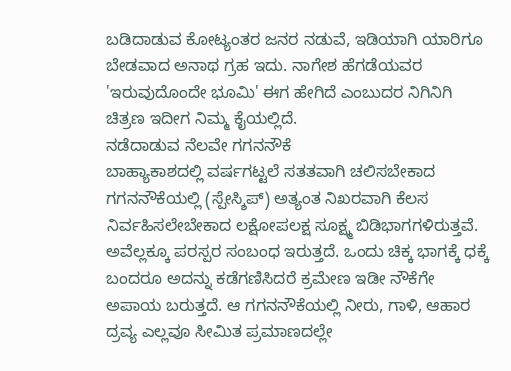ಬಡಿದಾಡುವ ಕೋಟ್ಯಂತರ ಜನರ ನಡುವೆ, ಇಡಿಯಾಗಿ ಯಾರಿಗೂ ಬೇಡವಾದ ಅನಾಥ ಗ್ರಹ ಇದು. ನಾಗೇಶ ಹೆಗಡೆಯವರ 'ಇರುವುದೊಂದೇ ಭೂಮಿ' ಈಗ ಹೇಗಿದೆ ಎಂಬುದರ ನಿಗಿನಿಗಿ ಚಿತ್ರಣ ಇದೀಗ ನಿಮ್ಮ ಕೈಯಲ್ಲಿದೆ.
ನಡೆದಾಡುವ ನೆಲವೇ ಗಗನನೌಕೆ
ಬಾಹ್ಯಾಕಾಶದಲ್ಲಿ ವರ್ಷಗಟ್ಟಲೆ ಸತತವಾಗಿ ಚಲಿಸಬೇಕಾದ ಗಗನನೌಕೆಯಲ್ಲಿ (ಸ್ಪೇಸ್ಶಿಪ್) ಅತ್ಯಂತ ನಿಖರವಾಗಿ ಕೆಲಸ ನಿರ್ವಹಿಸಲೇಬೇಕಾದ ಲಕ್ಷೋಪಲಕ್ಷ ಸೂಕ್ಷ್ಮ ಬಿಡಿಭಾಗಗಳಿರುತ್ತವೆ. ಅವೆಲ್ಲಕ್ಕೂ ಪರಸ್ಪರ ಸಂಬಂಧ ಇರುತ್ತದೆ. ಒಂದು ಚಿಕ್ಕ ಭಾಗಕ್ಕೆ ಧಕ್ಕೆ ಬಂದರೂ ಅದನ್ನು ಕಡೆಗಣಿಸಿದರೆ ಕ್ರಮೇಣ ಇಡೀ ನೌಕೆಗೇ ಅಪಾಯ ಬರುತ್ತದೆ. ಆ ಗಗನನೌಕೆಯಲ್ಲಿ ನೀರು, ಗಾಳಿ, ಆಹಾರ ದ್ರವ್ಯ ಎಲ್ಲವೂ ಸೀಮಿತ ಪ್ರಮಾಣದಲ್ಲೇ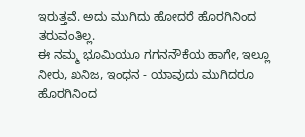ಇರುತ್ತವೆ. ಅದು ಮುಗಿದು ಹೋದರೆ ಹೊರಗಿನಿಂದ ತರುವಂತಿಲ್ಲ.
ಈ ನಮ್ಮ ಭೂಮಿಯೂ ಗಗನನೌಕೆಯ ಹಾಗೇ, ಇಲ್ಲೂ ನೀರು, ಖನಿಜ, ಇಂಧನ - ಯಾವುದು ಮುಗಿದರೂ ಹೊರಗಿನಿಂದ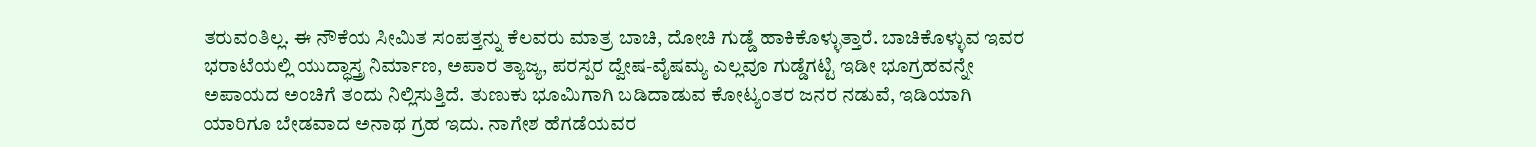ತರುವಂತಿಲ್ಲ. ಈ ನೌಕೆಯ ಸೀಮಿತ ಸಂಪತ್ತನ್ನು ಕೆಲವರು ಮಾತ್ರ ಬಾಚಿ, ದೋಚಿ ಗುಡ್ಡೆ ಹಾಕಿಕೊಳ್ಳುತ್ತಾರೆ. ಬಾಚಿಕೊಳ್ಳುವ ಇವರ ಭರಾಟೆಯಲ್ಲಿ ಯುದ್ಧಾಸ್ತ್ರ ನಿರ್ಮಾಣ, ಅಪಾರ ತ್ಯಾಜ್ಯ, ಪರಸ್ಪರ ದ್ವೇಷ-ವೈಷಮ್ಯ ಎಲ್ಲವೂ ಗುಡ್ಡೆಗಟ್ಟಿ ಇಡೀ ಭೂಗ್ರಹವನ್ನೇ ಅಪಾಯದ ಅಂಚಿಗೆ ತಂದು ನಿಲ್ಲಿಸುತ್ತಿದೆ. ತುಣುಕು ಭೂಮಿಗಾಗಿ ಬಡಿದಾಡುವ ಕೋಟ್ಯಂತರ ಜನರ ನಡುವೆ, ಇಡಿಯಾಗಿ ಯಾರಿಗೂ ಬೇಡವಾದ ಅನಾಥ ಗ್ರಹ ಇದು. ನಾಗೇಶ ಹೆಗಡೆಯವರ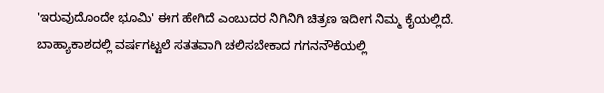'ಇರುವುದೊಂದೇ ಭೂಮಿ' ಈಗ ಹೇಗಿದೆ ಎಂಬುದರ ನಿಗಿನಿಗಿ ಚಿತ್ರಣ ಇದೀಗ ನಿಮ್ಮ ಕೈಯಲ್ಲಿದೆ.
ಬಾಹ್ಯಾಕಾಶದಲ್ಲಿ ವರ್ಷಗಟ್ಟಲೆ ಸತತವಾಗಿ ಚಲಿಸಬೇಕಾದ ಗಗನನೌಕೆಯಲ್ಲಿ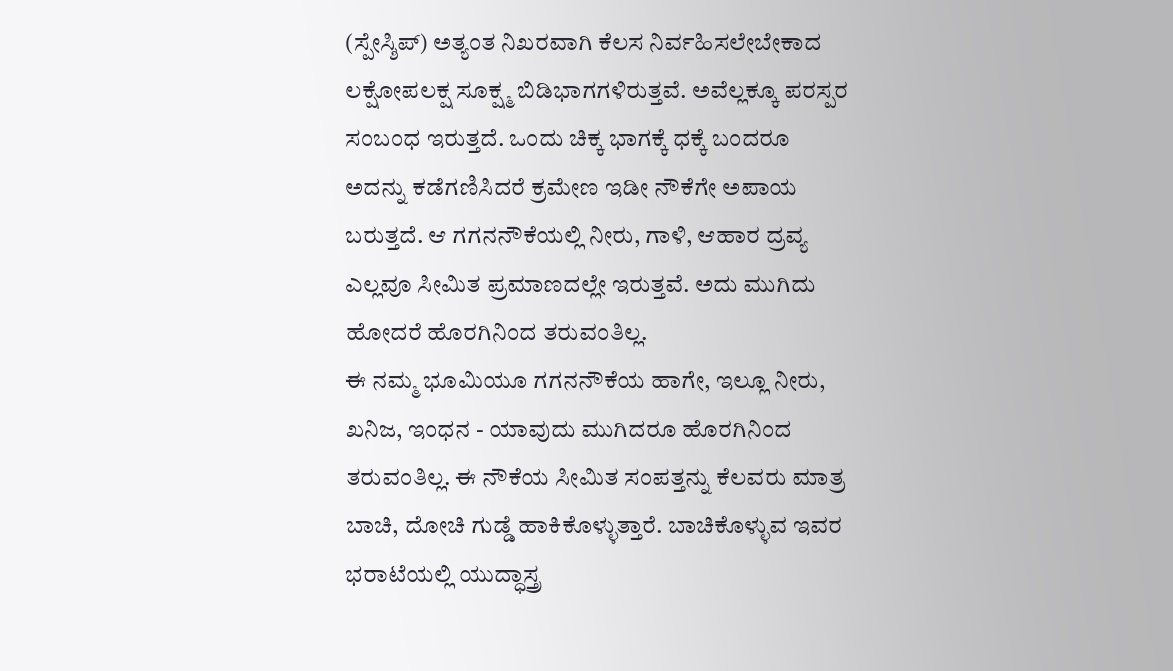(ಸ್ಪೇಸ್ಶಿಪ್) ಅತ್ಯಂತ ನಿಖರವಾಗಿ ಕೆಲಸ ನಿರ್ವಹಿಸಲೇಬೇಕಾದ ಲಕ್ಷೋಪಲಕ್ಷ ಸೂಕ್ಷ್ಮ ಬಿಡಿಭಾಗಗಳಿರುತ್ತವೆ. ಅವೆಲ್ಲಕ್ಕೂ ಪರಸ್ಪರ ಸಂಬಂಧ ಇರುತ್ತದೆ. ಒಂದು ಚಿಕ್ಕ ಭಾಗಕ್ಕೆ ಧಕ್ಕೆ ಬಂದರೂ ಅದನ್ನು ಕಡೆಗಣಿಸಿದರೆ ಕ್ರಮೇಣ ಇಡೀ ನೌಕೆಗೇ ಅಪಾಯ ಬರುತ್ತದೆ. ಆ ಗಗನನೌಕೆಯಲ್ಲಿ ನೀರು, ಗಾಳಿ, ಆಹಾರ ದ್ರವ್ಯ ಎಲ್ಲವೂ ಸೀಮಿತ ಪ್ರಮಾಣದಲ್ಲೇ ಇರುತ್ತವೆ. ಅದು ಮುಗಿದು ಹೋದರೆ ಹೊರಗಿನಿಂದ ತರುವಂತಿಲ್ಲ.
ಈ ನಮ್ಮ ಭೂಮಿಯೂ ಗಗನನೌಕೆಯ ಹಾಗೇ, ಇಲ್ಲೂ ನೀರು, ಖನಿಜ, ಇಂಧನ - ಯಾವುದು ಮುಗಿದರೂ ಹೊರಗಿನಿಂದ ತರುವಂತಿಲ್ಲ. ಈ ನೌಕೆಯ ಸೀಮಿತ ಸಂಪತ್ತನ್ನು ಕೆಲವರು ಮಾತ್ರ ಬಾಚಿ, ದೋಚಿ ಗುಡ್ಡೆ ಹಾಕಿಕೊಳ್ಳುತ್ತಾರೆ. ಬಾಚಿಕೊಳ್ಳುವ ಇವರ ಭರಾಟೆಯಲ್ಲಿ ಯುದ್ಧಾಸ್ತ್ರ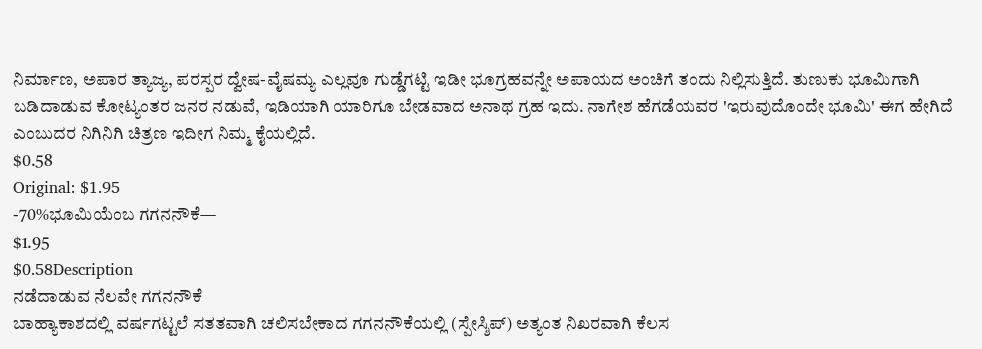ನಿರ್ಮಾಣ, ಅಪಾರ ತ್ಯಾಜ್ಯ, ಪರಸ್ಪರ ದ್ವೇಷ-ವೈಷಮ್ಯ ಎಲ್ಲವೂ ಗುಡ್ಡೆಗಟ್ಟಿ ಇಡೀ ಭೂಗ್ರಹವನ್ನೇ ಅಪಾಯದ ಅಂಚಿಗೆ ತಂದು ನಿಲ್ಲಿಸುತ್ತಿದೆ. ತುಣುಕು ಭೂಮಿಗಾಗಿ ಬಡಿದಾಡುವ ಕೋಟ್ಯಂತರ ಜನರ ನಡುವೆ, ಇಡಿಯಾಗಿ ಯಾರಿಗೂ ಬೇಡವಾದ ಅನಾಥ ಗ್ರಹ ಇದು. ನಾಗೇಶ ಹೆಗಡೆಯವರ 'ಇರುವುದೊಂದೇ ಭೂಮಿ' ಈಗ ಹೇಗಿದೆ ಎಂಬುದರ ನಿಗಿನಿಗಿ ಚಿತ್ರಣ ಇದೀಗ ನಿಮ್ಮ ಕೈಯಲ್ಲಿದೆ.
$0.58
Original: $1.95
-70%ಭೂಮಿಯೆಂಬ ಗಗನನೌಕೆ—
$1.95
$0.58Description
ನಡೆದಾಡುವ ನೆಲವೇ ಗಗನನೌಕೆ
ಬಾಹ್ಯಾಕಾಶದಲ್ಲಿ ವರ್ಷಗಟ್ಟಲೆ ಸತತವಾಗಿ ಚಲಿಸಬೇಕಾದ ಗಗನನೌಕೆಯಲ್ಲಿ (ಸ್ಪೇಸ್ಶಿಪ್) ಅತ್ಯಂತ ನಿಖರವಾಗಿ ಕೆಲಸ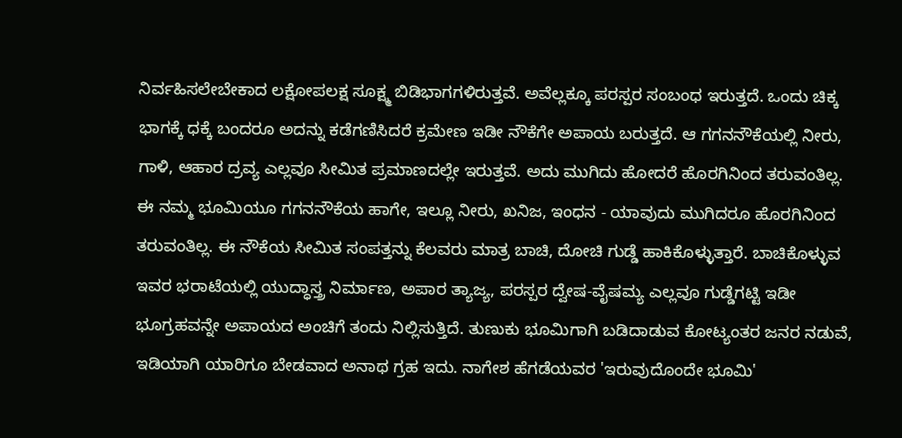ನಿರ್ವಹಿಸಲೇಬೇಕಾದ ಲಕ್ಷೋಪಲಕ್ಷ ಸೂಕ್ಷ್ಮ ಬಿಡಿಭಾಗಗಳಿರುತ್ತವೆ. ಅವೆಲ್ಲಕ್ಕೂ ಪರಸ್ಪರ ಸಂಬಂಧ ಇರುತ್ತದೆ. ಒಂದು ಚಿಕ್ಕ ಭಾಗಕ್ಕೆ ಧಕ್ಕೆ ಬಂದರೂ ಅದನ್ನು ಕಡೆಗಣಿಸಿದರೆ ಕ್ರಮೇಣ ಇಡೀ ನೌಕೆಗೇ ಅಪಾಯ ಬರುತ್ತದೆ. ಆ ಗಗನನೌಕೆಯಲ್ಲಿ ನೀರು, ಗಾಳಿ, ಆಹಾರ ದ್ರವ್ಯ ಎಲ್ಲವೂ ಸೀಮಿತ ಪ್ರಮಾಣದಲ್ಲೇ ಇರುತ್ತವೆ. ಅದು ಮುಗಿದು ಹೋದರೆ ಹೊರಗಿನಿಂದ ತರುವಂತಿಲ್ಲ.
ಈ ನಮ್ಮ ಭೂಮಿಯೂ ಗಗನನೌಕೆಯ ಹಾಗೇ, ಇಲ್ಲೂ ನೀರು, ಖನಿಜ, ಇಂಧನ - ಯಾವುದು ಮುಗಿದರೂ ಹೊರಗಿನಿಂದ ತರುವಂತಿಲ್ಲ. ಈ ನೌಕೆಯ ಸೀಮಿತ ಸಂಪತ್ತನ್ನು ಕೆಲವರು ಮಾತ್ರ ಬಾಚಿ, ದೋಚಿ ಗುಡ್ಡೆ ಹಾಕಿಕೊಳ್ಳುತ್ತಾರೆ. ಬಾಚಿಕೊಳ್ಳುವ ಇವರ ಭರಾಟೆಯಲ್ಲಿ ಯುದ್ಧಾಸ್ತ್ರ ನಿರ್ಮಾಣ, ಅಪಾರ ತ್ಯಾಜ್ಯ, ಪರಸ್ಪರ ದ್ವೇಷ-ವೈಷಮ್ಯ ಎಲ್ಲವೂ ಗುಡ್ಡೆಗಟ್ಟಿ ಇಡೀ ಭೂಗ್ರಹವನ್ನೇ ಅಪಾಯದ ಅಂಚಿಗೆ ತಂದು ನಿಲ್ಲಿಸುತ್ತಿದೆ. ತುಣುಕು ಭೂಮಿಗಾಗಿ ಬಡಿದಾಡುವ ಕೋಟ್ಯಂತರ ಜನರ ನಡುವೆ, ಇಡಿಯಾಗಿ ಯಾರಿಗೂ ಬೇಡವಾದ ಅನಾಥ ಗ್ರಹ ಇದು. ನಾಗೇಶ ಹೆಗಡೆಯವರ 'ಇರುವುದೊಂದೇ ಭೂಮಿ'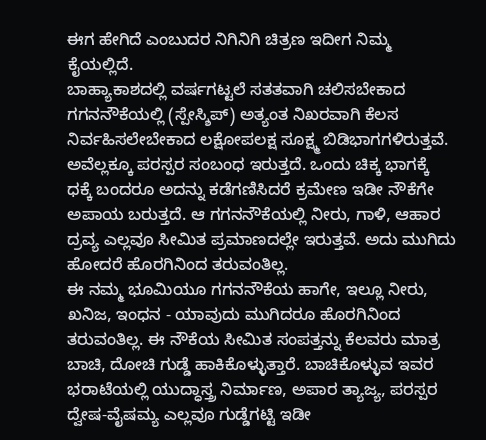ಈಗ ಹೇಗಿದೆ ಎಂಬುದರ ನಿಗಿನಿಗಿ ಚಿತ್ರಣ ಇದೀಗ ನಿಮ್ಮ ಕೈಯಲ್ಲಿದೆ.
ಬಾಹ್ಯಾಕಾಶದಲ್ಲಿ ವರ್ಷಗಟ್ಟಲೆ ಸತತವಾಗಿ ಚಲಿಸಬೇಕಾದ ಗಗನನೌಕೆಯಲ್ಲಿ (ಸ್ಪೇಸ್ಶಿಪ್) ಅತ್ಯಂತ ನಿಖರವಾಗಿ ಕೆಲಸ ನಿರ್ವಹಿಸಲೇಬೇಕಾದ ಲಕ್ಷೋಪಲಕ್ಷ ಸೂಕ್ಷ್ಮ ಬಿಡಿಭಾಗಗಳಿರುತ್ತವೆ. ಅವೆಲ್ಲಕ್ಕೂ ಪರಸ್ಪರ ಸಂಬಂಧ ಇರುತ್ತದೆ. ಒಂದು ಚಿಕ್ಕ ಭಾಗಕ್ಕೆ ಧಕ್ಕೆ ಬಂದರೂ ಅದನ್ನು ಕಡೆಗಣಿಸಿದರೆ ಕ್ರಮೇಣ ಇಡೀ ನೌಕೆಗೇ ಅಪಾಯ ಬರುತ್ತದೆ. ಆ ಗಗನನೌಕೆಯಲ್ಲಿ ನೀರು, ಗಾಳಿ, ಆಹಾರ ದ್ರವ್ಯ ಎಲ್ಲವೂ ಸೀಮಿತ ಪ್ರಮಾಣದಲ್ಲೇ ಇರುತ್ತವೆ. ಅದು ಮುಗಿದು ಹೋದರೆ ಹೊರಗಿನಿಂದ ತರುವಂತಿಲ್ಲ.
ಈ ನಮ್ಮ ಭೂಮಿಯೂ ಗಗನನೌಕೆಯ ಹಾಗೇ, ಇಲ್ಲೂ ನೀರು, ಖನಿಜ, ಇಂಧನ - ಯಾವುದು ಮುಗಿದರೂ ಹೊರಗಿನಿಂದ ತರುವಂತಿಲ್ಲ. ಈ ನೌಕೆಯ ಸೀಮಿತ ಸಂಪತ್ತನ್ನು ಕೆಲವರು ಮಾತ್ರ ಬಾಚಿ, ದೋಚಿ ಗುಡ್ಡೆ ಹಾಕಿಕೊಳ್ಳುತ್ತಾರೆ. ಬಾಚಿಕೊಳ್ಳುವ ಇವರ ಭರಾಟೆಯಲ್ಲಿ ಯುದ್ಧಾಸ್ತ್ರ ನಿರ್ಮಾಣ, ಅಪಾರ ತ್ಯಾಜ್ಯ, ಪರಸ್ಪರ ದ್ವೇಷ-ವೈಷಮ್ಯ ಎಲ್ಲವೂ ಗುಡ್ಡೆಗಟ್ಟಿ ಇಡೀ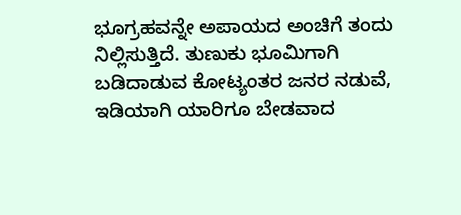ಭೂಗ್ರಹವನ್ನೇ ಅಪಾಯದ ಅಂಚಿಗೆ ತಂದು ನಿಲ್ಲಿಸುತ್ತಿದೆ. ತುಣುಕು ಭೂಮಿಗಾಗಿ ಬಡಿದಾಡುವ ಕೋಟ್ಯಂತರ ಜನರ ನಡುವೆ, ಇಡಿಯಾಗಿ ಯಾರಿಗೂ ಬೇಡವಾದ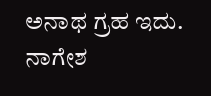ಅನಾಥ ಗ್ರಹ ಇದು. ನಾಗೇಶ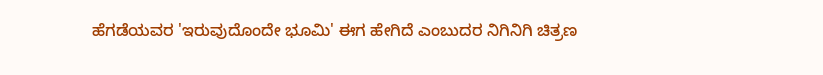ಹೆಗಡೆಯವರ 'ಇರುವುದೊಂದೇ ಭೂಮಿ' ಈಗ ಹೇಗಿದೆ ಎಂಬುದರ ನಿಗಿನಿಗಿ ಚಿತ್ರಣ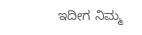ಇದೀಗ ನಿಮ್ಮ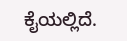ಕೈಯಲ್ಲಿದೆ.